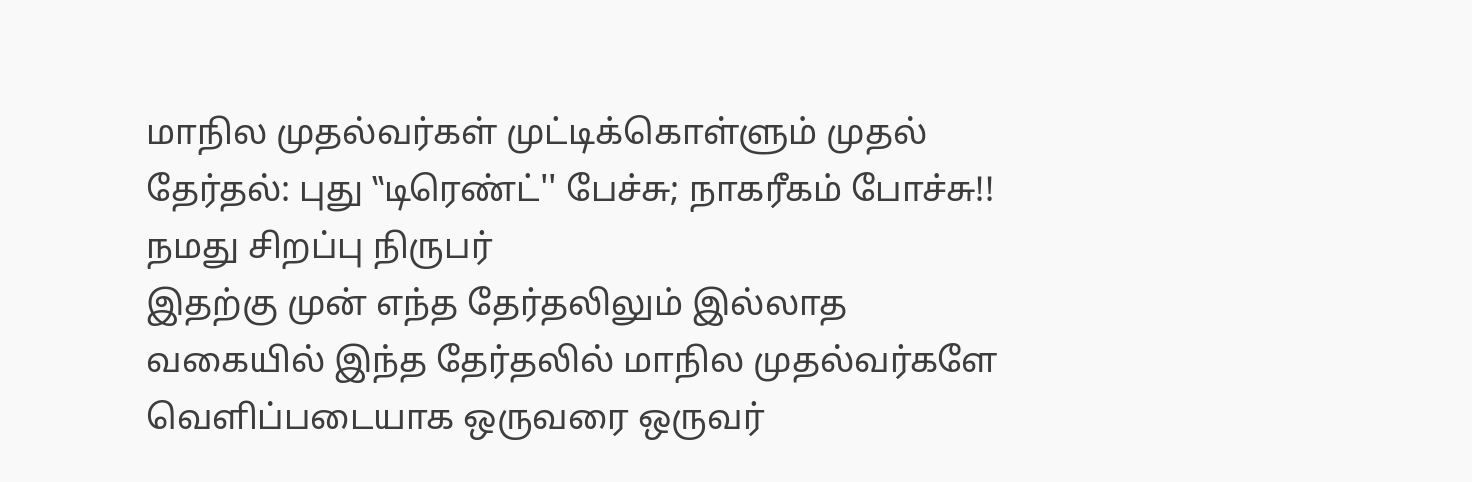மாநில முதல்வர்கள் முட்டிக்கொள்ளும் முதல் தேர்தல்: புது ‛‛டிரெண்ட்'' பேச்சு; நாகரீகம் போச்சு!!
நமது சிறப்பு நிருபர்
இதற்கு முன் எந்த தேர்தலிலும் இல்லாத வகையில் இந்த தேர்தலில் மாநில முதல்வர்களே வெளிப்படையாக ஒருவரை ஒருவர்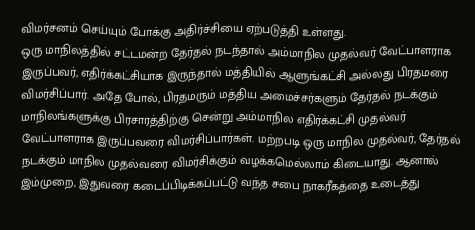விமர்சனம் செய்யும் போக்கு அதிர்ச்சியை ஏற்படுத்தி உள்ளது.
ஒரு மாநிலத்தில் சட்டமன்ற தேர்தல் நடந்தால் அம்மாநில முதல்வர் வேட்பாளராக இருப்பவர், எதிர்க்கட்சியாக இருந்தால் மத்தியில் ஆளுங்கட்சி அல்லது பிரதமரை விமர்சிப்பார். அதே போல், பிரதமரும் மத்திய அமைச்சர்களும் தேர்தல் நடக்கும் மாநிலங்களுக்கு பிரசாரத்திற்கு சென்று அம்மாநில எதிர்க்கட்சி முதல்வர் வேட்பாளராக இருப்பவரை விமர்சிப்பார்கள். மற்றபடி ஒரு மாநில முதல்வர், தேர்தல் நடக்கும் மாநில முதல்வரை விமர்சிக்கும் வழக்கமெல்லாம் கிடையாது. ஆனால் இம்முறை, இதுவரை கடைப்பிடிக்கப்பட்டு வந்த சபை நாகரீகத்தை உடைத்து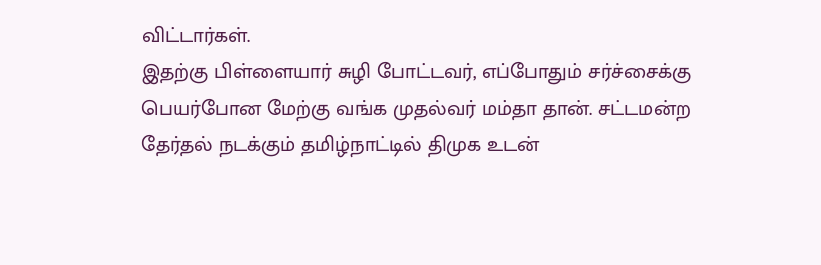விட்டார்கள்.
இதற்கு பிள்ளையார் சுழி போட்டவர், எப்போதும் சர்ச்சைக்கு பெயர்போன மேற்கு வங்க முதல்வர் மம்தா தான். சட்டமன்ற தேர்தல் நடக்கும் தமிழ்நாட்டில் திமுக உடன்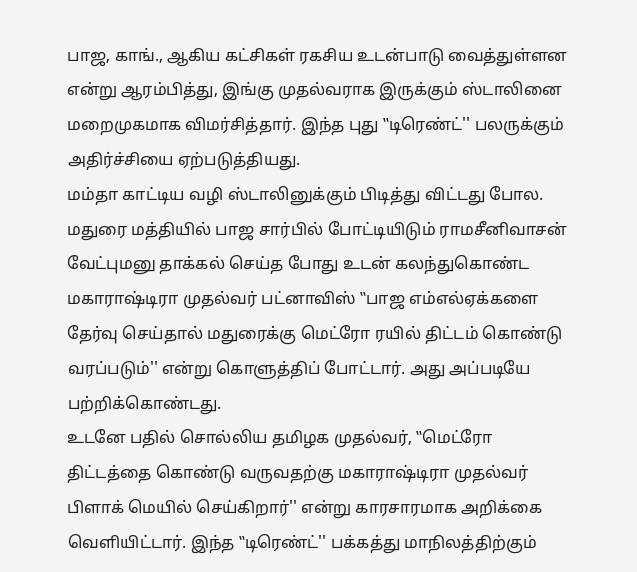பாஜ, காங்., ஆகிய கட்சிகள் ரகசிய உடன்பாடு வைத்துள்ளன என்று ஆரம்பித்து, இங்கு முதல்வராக இருக்கும் ஸ்டாலினை மறைமுகமாக விமர்சித்தார். இந்த புது ‛‛டிரெண்ட்'' பலருக்கும் அதிர்ச்சியை ஏற்படுத்தியது.
மம்தா காட்டிய வழி ஸ்டாலினுக்கும் பிடித்து விட்டது போல. மதுரை மத்தியில் பாஜ சார்பில் போட்டியிடும் ராமசீனிவாசன் வேட்புமனு தாக்கல் செய்த போது உடன் கலந்துகொண்ட மகாராஷ்டிரா முதல்வர் பட்னாவிஸ் ‛‛பாஜ எம்எல்ஏக்களை தேர்வு செய்தால் மதுரைக்கு மெட்ரோ ரயில் திட்டம் கொண்டு வரப்படும்'' என்று கொளுத்திப் போட்டார். அது அப்படியே பற்றிக்கொண்டது.
உடனே பதில் சொல்லிய தமிழக முதல்வர், ‛‛மெட்ரோ திட்டத்தை கொண்டு வருவதற்கு மகாராஷ்டிரா முதல்வர் பிளாக் மெயில் செய்கிறார்'' என்று காரசாரமாக அறிக்கை வெளியிட்டார். இந்த ‛‛டிரெண்ட்'' பக்கத்து மாநிலத்திற்கும்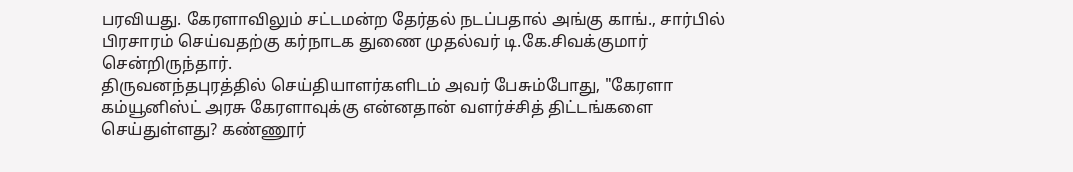பரவியது. கேரளாவிலும் சட்டமன்ற தேர்தல் நடப்பதால் அங்கு காங்., சார்பில் பிரசாரம் செய்வதற்கு கர்நாடக துணை முதல்வர் டி.கே.சிவக்குமார் சென்றிருந்தார்.
திருவனந்தபுரத்தில் செய்தியாளர்களிடம் அவர் பேசும்போது, "கேரளா கம்யூனிஸ்ட் அரசு கேரளாவுக்கு என்னதான் வளர்ச்சித் திட்டங்களை செய்துள்ளது? கண்ணூர்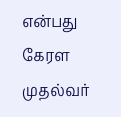என்பது கேரள முதல்வர்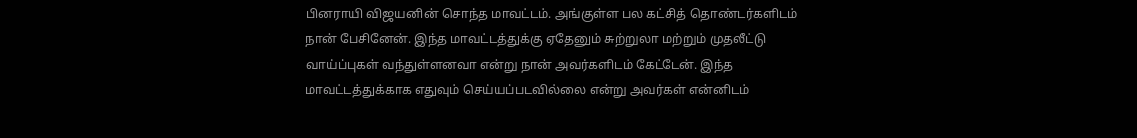பினராயி விஜயனின் சொந்த மாவட்டம். அங்குள்ள பல கட்சித் தொண்டர்களிடம் நான் பேசினேன். இந்த மாவட்டத்துக்கு ஏதேனும் சுற்றுலா மற்றும் முதலீட்டு வாய்ப்புகள் வந்துள்ளனவா என்று நான் அவர்களிடம் கேட்டேன். இந்த மாவட்டத்துக்காக எதுவும் செய்யப்படவில்லை என்று அவர்கள் என்னிடம்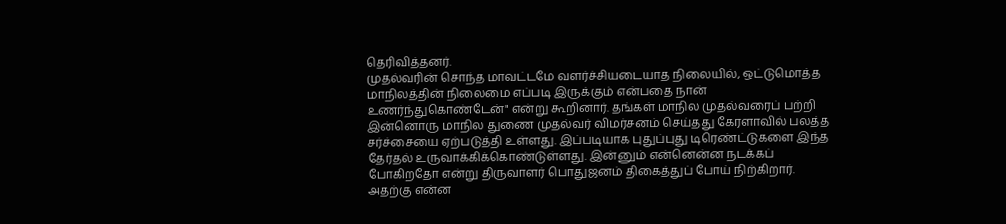தெரிவித்தனர்.
முதல்வரின் சொந்த மாவட்டமே வளர்ச்சியடையாத நிலையில், ஒட்டுமொத்த மாநிலத்தின் நிலைமை எப்படி இருக்கும் என்பதை நான் உணர்ந்துகொண்டேன்" என்று கூறினார். தங்கள் மாநில முதல்வரைப் பற்றி இன்னொரு மாநில துணை முதல்வர் விமர்சனம் செய்தது கேரளாவில் பலத்த சர்ச்சையை ஏற்படுத்தி உள்ளது. இப்படியாக புதுப்புது டிரெண்ட்டுகளை இந்த தேர்தல் உருவாக்கிக்கொண்டுள்ளது. இன்னும் என்னென்ன நடக்கப் போகிறதோ என்று திருவாளர் பொதுஜனம் திகைத்துப் போய் நிற்கிறார்.
அதற்கு என்ன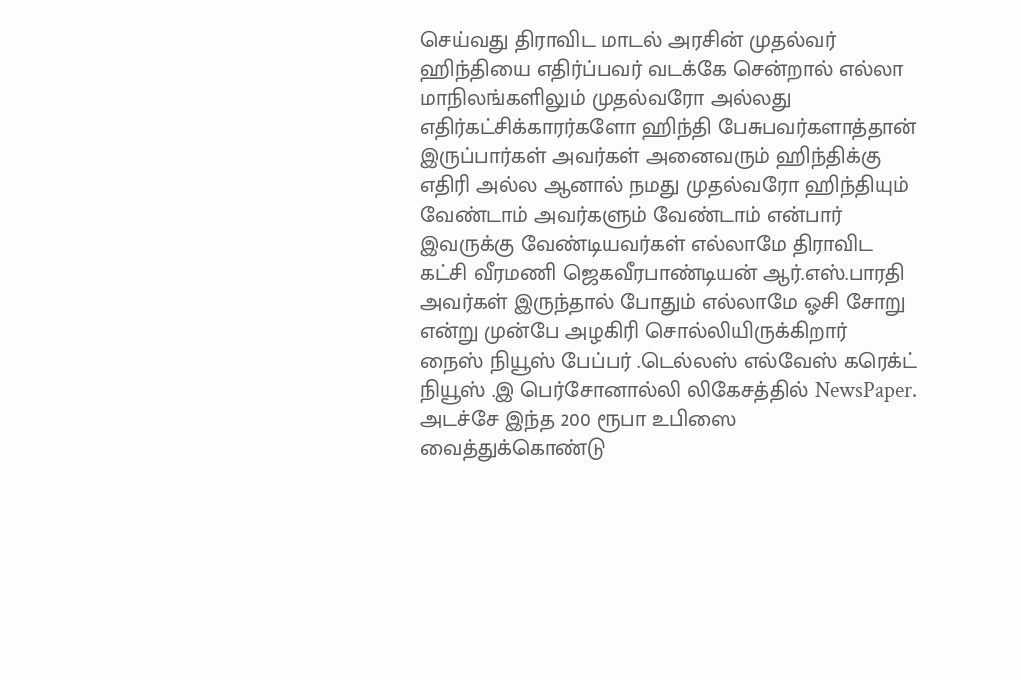செய்வது திராவிட மாடல் அரசின் முதல்வர் ஹிந்தியை எதிர்ப்பவர் வடக்கே சென்றால் எல்லா மாநிலங்களிலும் முதல்வரோ அல்லது எதிர்கட்சிக்காரர்களோ ஹிந்தி பேசுபவர்களாத்தான் இருப்பார்கள் அவர்கள் அனைவரும் ஹிந்திக்கு எதிரி அல்ல ஆனால் நமது முதல்வரோ ஹிந்தியும் வேண்டாம் அவர்களும் வேண்டாம் என்பார் இவருக்கு வேண்டியவர்கள் எல்லாமே திராவிட கட்சி வீரமணி ஜெகவீரபாண்டியன் ஆர்.எஸ்.பாரதி அவர்கள் இருந்தால் போதும் எல்லாமே ஓசி சோறு என்று முன்பே அழகிரி சொல்லியிருக்கிறார்
நைஸ் நியூஸ் பேப்பர் .டெல்லஸ் எல்வேஸ் கரெக்ட் நியூஸ் .இ பெர்சோனால்லி லிகேசத்தில் NewsPaper.
அடச்சே இந்த 200 ரூபா உபிஸை வைத்துக்கொண்டு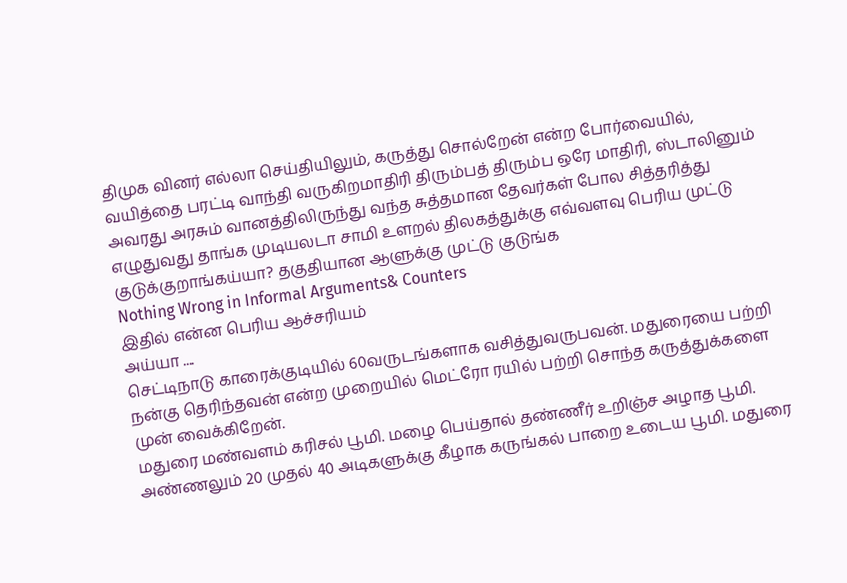திமுக வினர் எல்லா செய்தியிலும், கருத்து சொல்றேன் என்ற போர்வையில், வயித்தை பரட்டி வாந்தி வருகிறமாதிரி திரும்பத் திரும்ப ஒரே மாதிரி, ஸ்டாலினும் அவரது அரசும் வானத்திலிருந்து வந்த சுத்தமான தேவர்கள் போல சித்தரித்து எழுதுவது தாங்க முடியலடா சாமி உளறல் திலகத்துக்கு எவ்வளவு பெரிய முட்டு குடுக்குறாங்கய்யா? தகுதியான ஆளுக்கு முட்டு குடுங்க
Nothing Wrong in Informal Arguments& Counters
இதில் என்ன பெரிய ஆச்சரியம்
அய்யா ....
செட்டிநாடு காரைக்குடியில் 60வருடங்களாக வசித்துவருபவன். மதுரையை பற்றி நன்கு தெரிந்தவன் என்ற முறையில் மெட்ரோ ரயில் பற்றி சொந்த கருத்துக்களை முன் வைக்கிறேன்.
மதுரை மண்வளம் கரிசல் பூமி. மழை பெய்தால் தண்ணீர் உறிஞ்ச அழாத பூமி. அண்ணலும் 20 முதல் 40 அடிகளுக்கு கீழாக கருங்கல் பாறை உடைய பூமி. மதுரை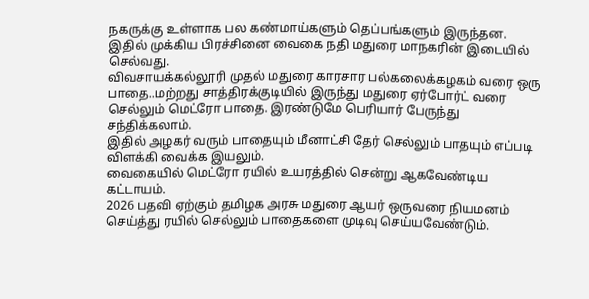நகருக்கு உள்ளாக பல கண்மாய்களும் தெப்பங்களும் இருந்தன.
இதில் முக்கிய பிரச்சினை வைகை நதி மதுரை மாநகரின் இடையில் செல்வது.
விவசாயக்கல்லூரி முதல் மதுரை காரசார பல்கலைக்கழகம் வரை ஒரு பாதை..மற்றது சாத்திரக்குடியில் இருந்து மதுரை ஏர்போர்ட் வரை செல்லும் மெட்ரோ பாதை. இரண்டுமே பெரியார் பேருந்து சந்திக்கலாம்.
இதில் அழகர் வரும் பாதையும் மீனாட்சி தேர் செல்லும் பாதயும் எப்படி விளக்கி வைக்க இயலும்.
வைகையில் மெட்ரோ ரயில் உயரத்தில் சென்று ஆகவேண்டிய கட்டாயம்.
2026 பதவி ஏற்கும் தமிழக அரசு மதுரை ஆயர் ஒருவரை நியமனம் செய்த்து ரயில் செல்லும் பாதைகளை முடிவு செய்யவேண்டும்.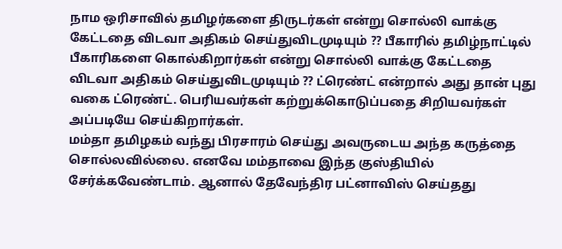நாம ஒரிசாவில் தமிழர்களை திருடர்கள் என்று சொல்லி வாக்கு கேட்டதை விடவா அதிகம் செய்துவிடமுடியும் ?? பீகாரில் தமிழ்நாட்டில் பீகாரிகளை கொல்கிறார்கள் என்று சொல்லி வாக்கு கேட்டதை விடவா அதிகம் செய்துவிடமுடியும் ?? ட்ரெண்ட் என்றால் அது தான் புது வகை ட்ரெண்ட். பெரியவர்கள் கற்றுக்கொடுப்பதை சிறியவர்கள் அப்படியே செய்கிறார்கள்.
மம்தா தமிழகம் வந்து பிரசாரம் செய்து அவருடைய அந்த கருத்தை சொல்லவில்லை. எனவே மம்தாவை இந்த குஸ்தியில் சேர்க்கவேண்டாம். ஆனால் தேவேந்திர பட்னாவிஸ் செய்தது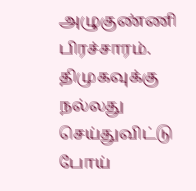அழுகுண்ணி பிரச்சாரம். திமுகவுக்கு நல்லது செய்துவிட்டு போய்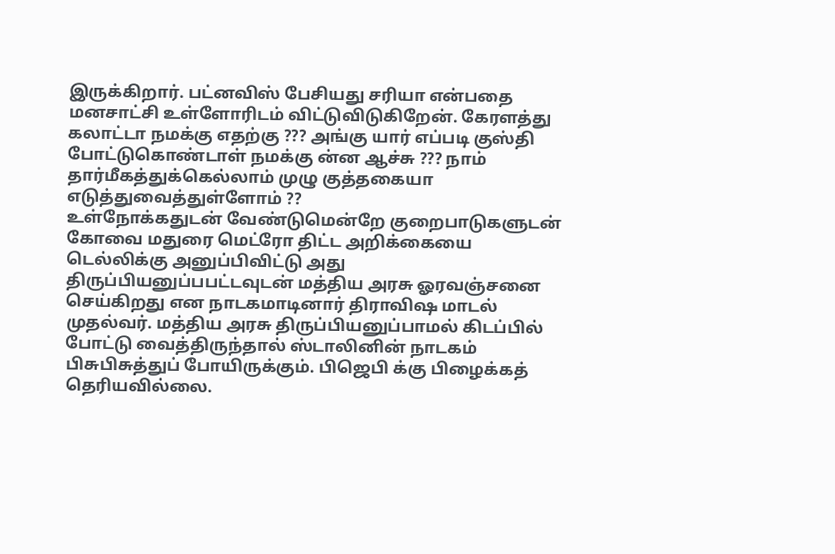இருக்கிறார். பட்னவிஸ் பேசியது சரியா என்பதை மனசாட்சி உள்ளோரிடம் விட்டுவிடுகிறேன். கேரளத்து கலாட்டா நமக்கு எதற்கு ??? அங்கு யார் எப்படி குஸ்தி போட்டுகொண்டாள் நமக்கு ன்ன ஆச்சு ??? நாம் தார்மீகத்துக்கெல்லாம் முழு குத்தகையா எடுத்துவைத்துள்ளோம் ??
உள்நோக்கதுடன் வேண்டுமென்றே குறைபாடுகளுடன் கோவை மதுரை மெட்ரோ திட்ட அறிக்கையை டெல்லிக்கு அனுப்பிவிட்டு அது திருப்பியனுப்பபட்டவுடன் மத்திய அரசு ஓரவஞ்சனை செய்கிறது என நாடகமாடினார் திராவிஷ மாடல் முதல்வர். மத்திய அரசு திருப்பியனுப்பாமல் கிடப்பில் போட்டு வைத்திருந்தால் ஸ்டாலினின் நாடகம் பிசுபிசுத்துப் போயிருக்கும். பிஜெபி க்கு பிழைக்கத் தெரியவில்லை.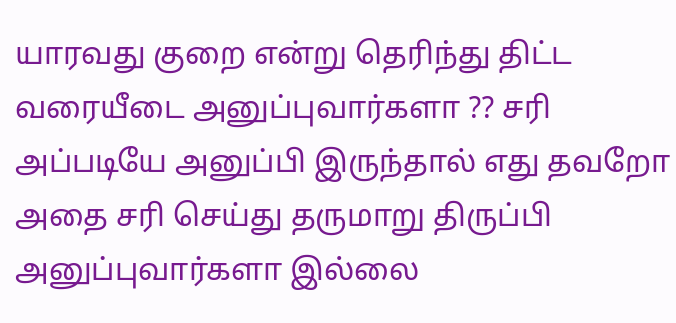யாரவது குறை என்று தெரிந்து திட்ட வரையீடை அனுப்புவார்களா ?? சரி அப்படியே அனுப்பி இருந்தால் எது தவறோ அதை சரி செய்து தருமாறு திருப்பி அனுப்புவார்களா இல்லை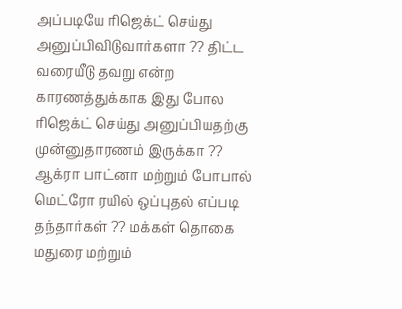அப்படியே ரிஜெக்ட் செய்து அனுப்பிவிடுவார்களா ?? திட்ட வரையீடு தவறு என்ற காரணத்துக்காக இது போல ரிஜெக்ட் செய்து அனுப்பியதற்கு முன்னுதாரணம் இருக்கா ?? ஆக்ரா பாட்னா மற்றும் போபால் மெட்ரோ ரயில் ஒப்புதல் எப்படி தந்தார்கள் ?? மக்கள் தொகை மதுரை மற்றும்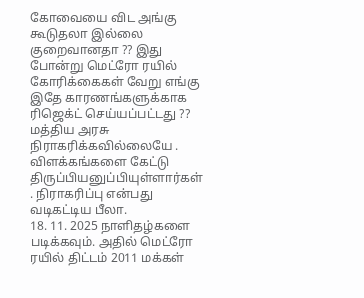கோவையை விட அங்கு கூடுதலா இல்லை குறைவானதா ?? இது போன்று மெட்ரோ ரயில் கோரிக்கைகள் வேறு எங்கு இதே காரணங்களுக்காக ரிஜெக்ட் செய்யப்பட்டது ??
மத்திய அரசு நிராகரிக்கவில்லையே . விளக்கங்களை கேட்டு திருப்பியனுப்பியுள்ளார்கள் . நிராகரிப்பு என்பது வடிகட்டிய பீலா.
18. 11. 2025 நாளிதழ்களை படிக்கவும். அதில் மெட்ரோ ரயில் திட்டம் 2011 மக்கள்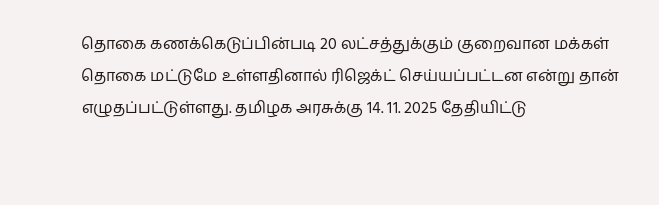தொகை கணக்கெடுப்பின்படி 20 லட்சத்துக்கும் குறைவான மக்கள் தொகை மட்டுமே உள்ளதினால் ரிஜெக்ட் செய்யப்பட்டன என்று தான் எழுதப்பட்டுள்ளது. தமிழக அரசுக்கு 14. 11. 2025 தேதியிட்டு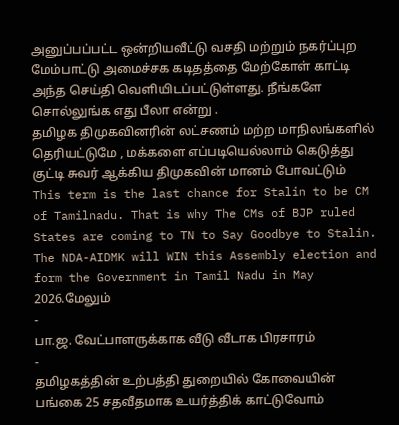அனுப்பப்பட்ட ஒன்றியவீட்டு வசதி மற்றும் நகர்ப்புற மேம்பாட்டு அமைச்சக கடிதத்தை மேற்கோள் காட்டி அந்த செய்தி வெளியிடப்பட்டுள்ளது. நீங்களே சொல்லுங்க எது பீலா என்று .
தமிழக திமுகவினரின் லட்சணம் மற்ற மாநிலங்களில் தெரியட்டுமே , மக்களை எப்படியெல்லாம் கெடுத்து குட்டி சுவர் ஆக்கிய திமுகவின் மானம் போவட்டும்
This term is the last chance for Stalin to be CM of Tamilnadu. That is why The CMs of BJP ruled States are coming to TN to Say Goodbye to Stalin. The NDA-AIDMK will WIN this Assembly election and form the Government in Tamil Nadu in May 2026.மேலும்
-
பா.ஜ. வேட்பாளருக்காக வீடு வீடாக பிரசாரம்
-
தமிழகத்தின் உற்பத்தி துறையில் கோவையின் பங்கை 25 சதவீதமாக உயர்த்திக் காட்டுவோம்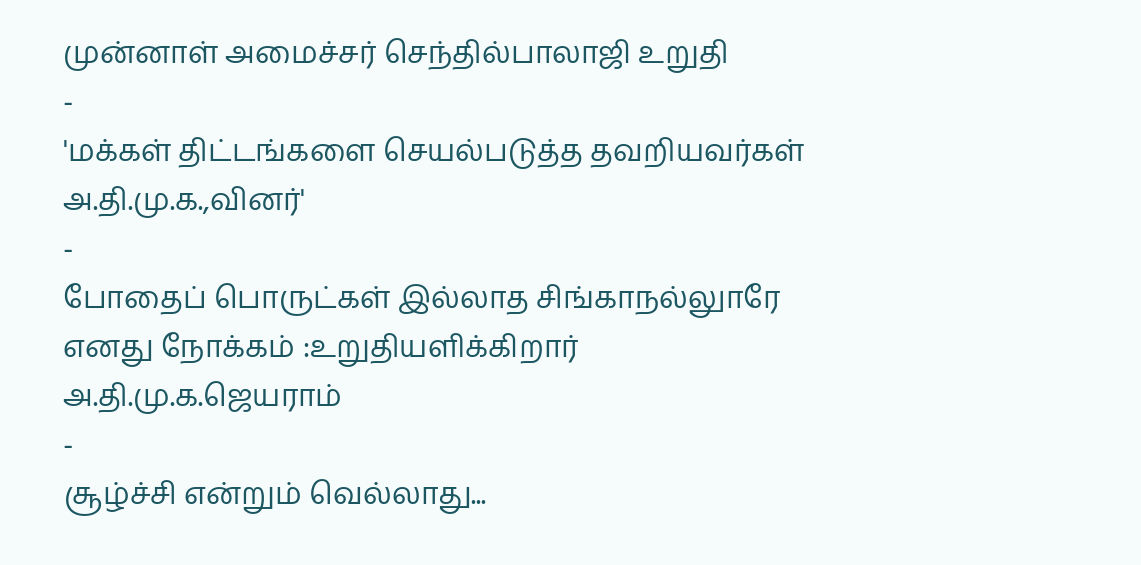முன்னாள் அமைச்சர் செந்தில்பாலாஜி உறுதி
-
'மக்கள் திட்டங்களை செயல்படுத்த தவறியவர்கள் அ.தி.மு.க.,வினர்'
-
போதைப் பொருட்கள் இல்லாத சிங்காநல்லுாரே எனது நோக்கம் :உறுதியளிக்கிறார் அ.தி.மு.க.ஜெயராம்
-
சூழ்ச்சி என்றும் வெல்லாது...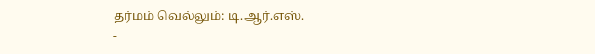தர்மம் வெல்லும்: டி.ஆர்.எஸ்.
-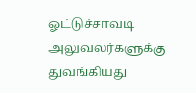ஓட்டுச்சாவடி அலுவலர்களுக்கு துவங்கியது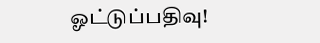ஓட்டுப்பதிவு!